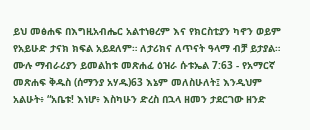ይህ መፅሐፍ በእግዚአብሔር አልተነፀረም እና የክርስቲያን ካኖን ወይም የአይሁድ ታናክ ክፍል አይደለም። ለታሪክና ለጥናት ዓላማ ብቻ ይታያል። ሙሉ ማብራሪያን ይመልከቱ መጽሐፈ ዕዝራ ሱቱኤል 7:63 - የአማርኛ መጽሐፍ ቅዱስ (ሰማንያ አሃዱ)63 እኔም መለስሁለት፤ እንዲህም አልሁት፥ “አቤቱ! እነሆ፥ እስካሁን ድረስ በኋላ ዘመን ታደርገው ዘንድ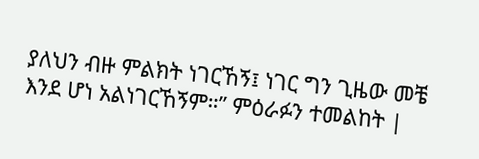ያለህን ብዙ ምልክት ነገርኸኝ፤ ነገር ግን ጊዜው መቼ እንደ ሆነ አልነገርኸኝም።” ምዕራፉን ተመልከት |